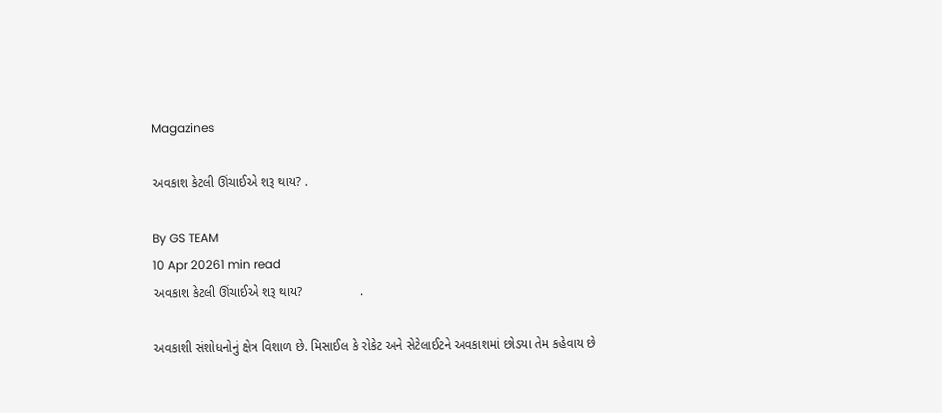Magazines

અવકાશ કેટલી ઊંચાઈએ શરૂ થાય? .

By GS TEAM
10 Apr 20261 min read
અવકાશ કેટલી ઊંચાઈએ શરૂ થાય?                .

અવકાશી સંશોધનોનું ક્ષેત્ર વિશાળ છે. મિસાઈલ કે રોકેટ અને સેટેલાઈટને અવકાશમાં છોડયા તેમ કહેવાય છે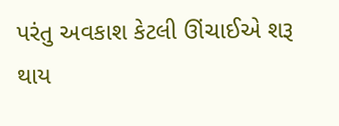પરંતુ અવકાશ કેટલી ઊંચાઈએ શરૂ થાય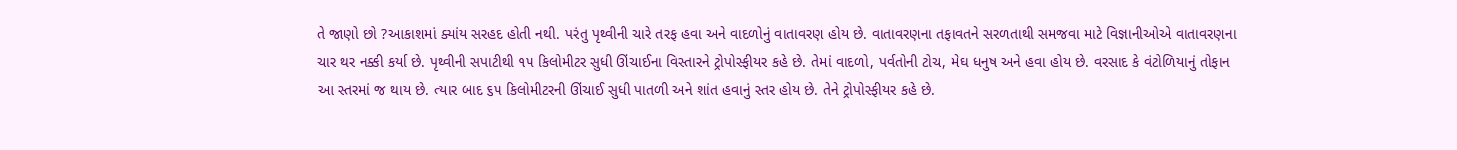તે જાણો છો ?આકાશમાં ક્યાંય સરહદ હોતી નથી. પરંતુ પૃથ્વીની ચારે તરફ હવા અને વાદળોનું વાતાવરણ હોય છે. વાતાવરણના તફાવતને સરળતાથી સમજવા માટે વિજ્ઞાનીઓએ વાતાવરણના ચાર થર નક્કી કર્યા છે. પૃથ્વીની સપાટીથી ૧૫ કિલોમીટર સુધી ઊંચાઈના વિસ્તારને ટ્રોપોસ્ફીયર કહે છે. તેમાં વાદળો, પર્વતોની ટોચ, મેઘ ધનુષ અને હવા હોય છે. વરસાદ કે વંટોળિયાનું તોફાન આ સ્તરમાં જ થાય છે. ત્યાર બાદ ૬૫ કિલોમીટરની ઊંચાઈ સુધી પાતળી અને શાંત હવાનું સ્તર હોય છે. તેને ટ્રોપોસ્ફીયર કહે છે.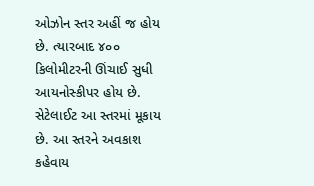ઓઝોન સ્તર અહીં જ હોય છે. ત્યારબાદ ૪૦૦ કિલોમીટરની ઊંચાઈ સુધી આયનોસ્કીપર હોય છે. સેટેલાઈટ આ સ્તરમાં મૂકાય છે. આ સ્તરને અવકાશ કહેવાય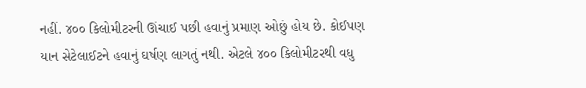નહીં. ૪૦૦ કિલોમીટરની ઊંચાઈ પછી હવાનું પ્રમાણ ઓછું હોય છે. કોઈપણ  યાન સેટેલાઈટને હવાનું ઘર્ષણ લાગતું નથી. એટલે ૪૦૦ કિલોમીટરથી વધુ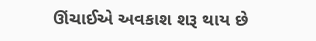ઊંચાઈએ અવકાશ શરૂ થાય છે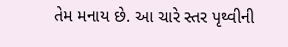તેમ મનાય છે. આ ચારે સ્તર પૃથ્વીની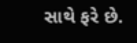સાથે ફરે છે.